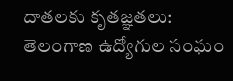దాతలకు కృతజ్ఞతలు: తెలంగాణ ఉద్యోగుల సంఘం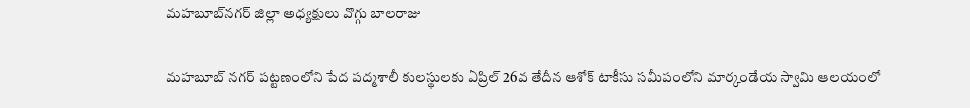మహబూబ్‌నగర్‌ జిల్లా అధ్యక్షులు వొగ్గు బాలరాజు

మహబూబ్‌ నగర్‌ పట్టణంలోని పేద పద్మశాలీ కులస్థులకు ఏప్రిల్‌ 26వ తేదీన ఆశోక్‌ టాకీసు సమీపంలోని మార్కండేయ స్వామి ఆలయంలో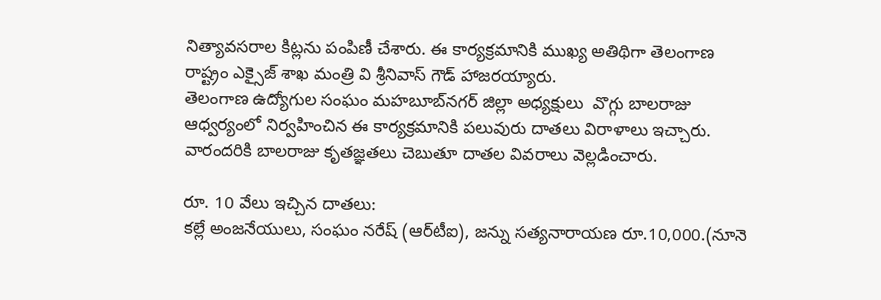నిత్యావసరాల కిట్లను పంపిణీ చేశారు. ఈ కార్యక్రమానికి ముఖ్య అతిథిగా తెలంగాణ రాష్ట్రం ఎక్సైజ్‌ శాఖ మంత్రి వి శ్రీనివాస్‌ గౌడ్‌ హాజరయ్యారు.
తెలంగాణ ఉద్యోగుల సంఘం మహబూబ్‌నగర్‌ జిల్లా అధ్యక్షులు  వొగ్గు బాలరాజు ఆధ్వర్యంలో నిర్వహించిన ఈ కార్యక్రమానికి పలువురు దాతలు విరాళాలు ఇచ్చారు. వారందరికి బాలరాజు కృతజ్ఞతలు చెబుతూ దాతల వివరాలు వెల్లడించారు.

రూ. 10 వేలు ఇచ్చిన దాతలు:
కల్లే అంజనేయులు, సంఘం నరేష్‌ (ఆర్‌టీఐ), జన్ను సత్యనారాయణ రూ.10,000.(నూనె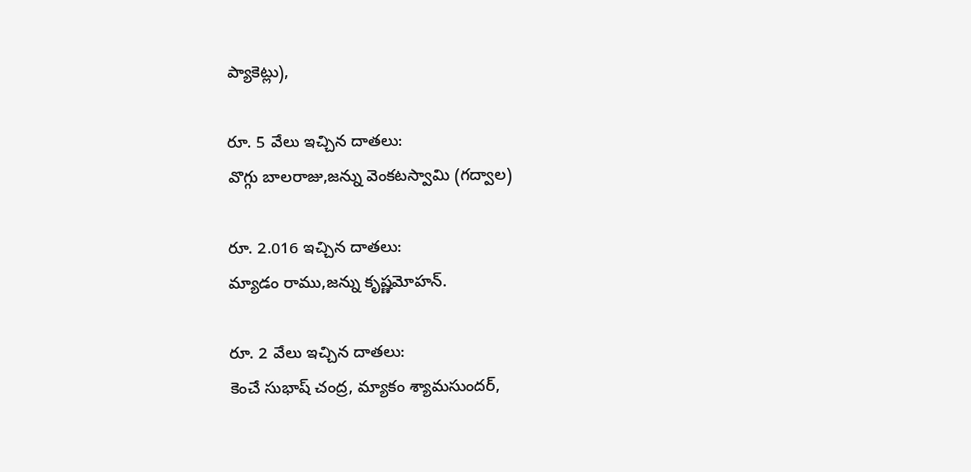ప్యాకెట్లు),

రూ. 5 వేలు ఇచ్చిన దాతలు:
వొగ్గు బాలరాజు,జన్ను వెంకటస్వామి (గద్వాల)

రూ. 2.016 ఇచ్చిన దాతలు:
మ్యాడం రాము,జన్ను కృష్ణమోహన్‌.

రూ. 2 వేలు ఇచ్చిన దాతలు:
కెంచే సుభాష్‌ చంద్ర, మ్యాకం శ్యామసుందర్‌,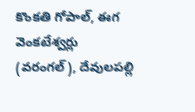కొంకతి గోపాల్‌, ఈగ వెంకటేశ్వర్లు (వరంగల్‌), దేవులపల్లి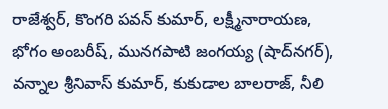రాజేశ్వర్‌, కొంగరి పవన్‌ కుమార్‌, లక్ష్మీనారాయణ, భోగం అంబరీష్‌, మునగపాటి జంగయ్య (షాద్‌నగర్‌), వన్నాల శ్రీనివాస్‌ కుమార్‌, కుకుడాల బాలరాజ్‌, నీలి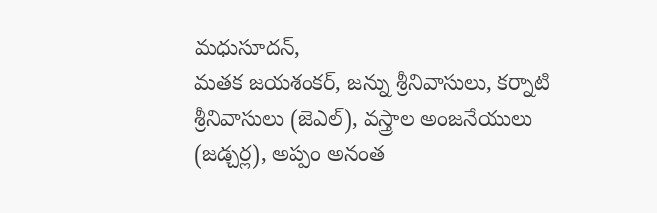మధుసూదన్‌,
మతక జయశంకర్‌, జన్ను శ్రీనివాసులు, కర్నాటి శ్రీనివాసులు (జెఎల్‌), వస్త్రాల అంజనేయులు (జడ్చర్ల), అప్పం అనంత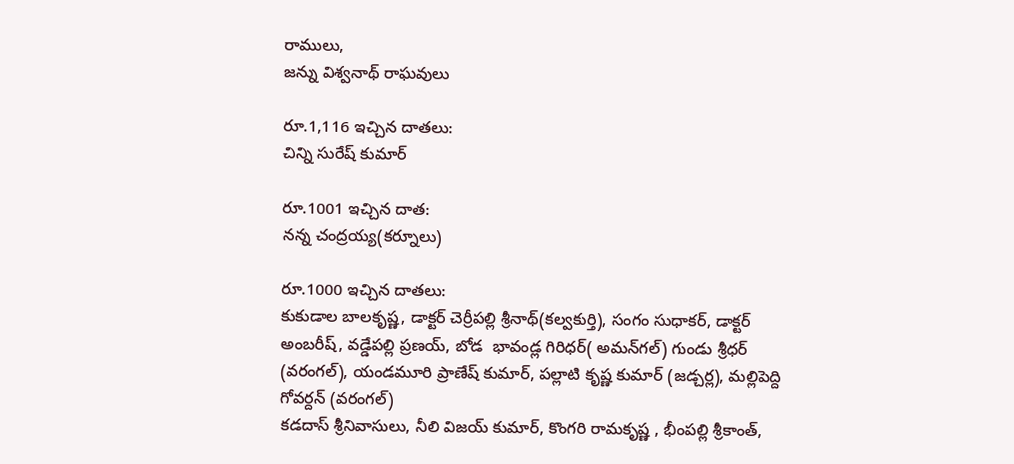రాములు,
జన్ను విశ్వనాథ్‌ రాఘవులు

రూ.1,116 ఇచ్చిన దాతలు:
చిన్ని సురేష్‌ కుమార్‌

రూ.1001 ఇచ్చిన దాత:
నన్న చంద్రయ్య(కర్నూలు)

రూ.1000 ఇచ్చిన దాతలు:
కుకుడాల బాలకృష్ణ, డాక్టర్‌ చెర్రీపల్లి శ్రీనాథ్‌(కల్వకుర్తి), సంగం సుధాకర్‌, డాక్టర్‌ అంబరీష్‌, వడ్డేపల్లి ప్రణయ్‌, బోడ  భావండ్ల గిరిధర్‌( అమన్‌గల్‌) గుండు శ్రీధర్‌ (వరంగల్‌), యండమూరి ప్రాణేష్‌ కుమార్‌, పల్లాటి కృష్ణ కుమార్‌ (జడ్చర్ల), మల్లిపెద్ది గోవర్దన్‌ (వరంగల్‌)
కడదాస్‌ శ్రీనివాసులు, నీలి విజయ్‌ కుమార్‌, కొంగరి రామకృష్ణ , భీంపల్లి శ్రీకాంత్‌,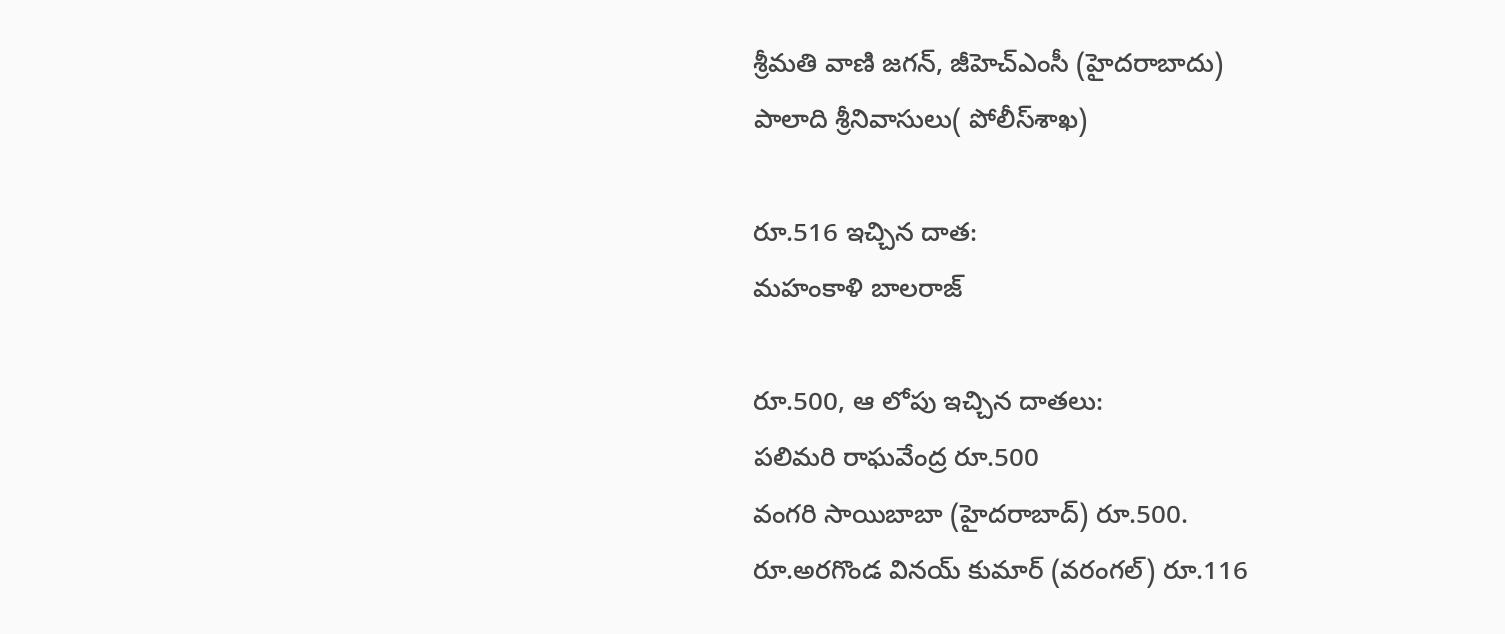శ్రీమతి వాణి జగన్‌, జీహెచ్‌ఎంసీ (హైదరాబాదు)
పాలాది శ్రీనివాసులు( పోలీస్‌శాఖ)

రూ.516 ఇచ్చిన దాత:
మహంకాళి బాలరాజ్‌

రూ.500, ఆ లోపు ఇచ్చిన దాతలు:
పలిమరి రాఘవేంద్ర రూ.500
వంగరి సాయిబాబా (హైదరాబాద్‌) రూ.500.
రూ.అరగొండ వినయ్‌ కుమార్‌ (వరంగల్‌) రూ.116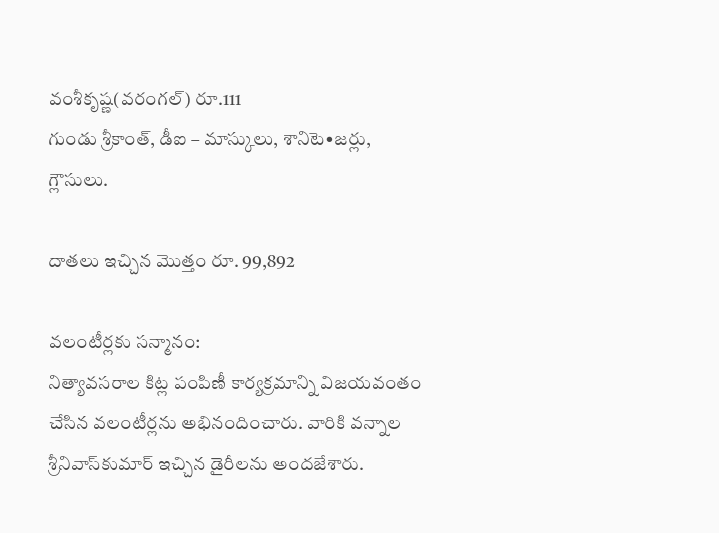వంశీకృష్ణ(వరంగల్‌) రూ.111
గుండు శ్రీకాంత్‌, డీఐ – మాస్కులు, శానిటె•జర్లు, గ్లౌసులు.

దాతలు ఇచ్చిన మొత్తం రూ. 99,892

వలంటీర్లకు సన్మానం:
నిత్యావసరాల కిట్ల పంపిణీ కార్యక్రమాన్ని విజయవంతం చేసిన వలంటీర్లను అభినందించారు. వారికి వన్నాల శ్రీనివాస్‌కుమార్‌ ఇచ్చిన డైరీలను అందజేశారు.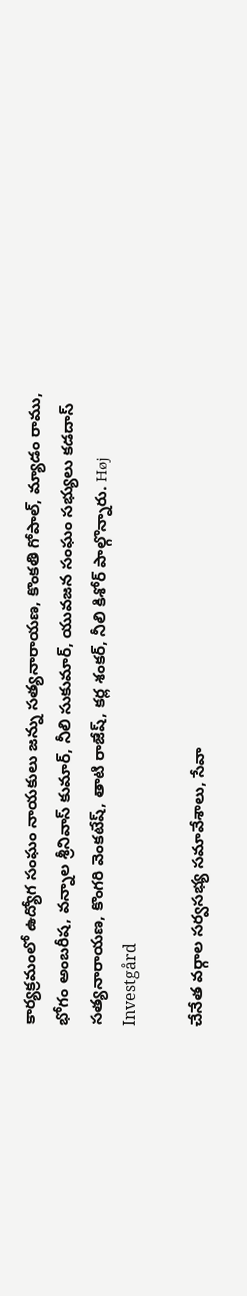కార్యక్రమంలో ఉద్యోగ సంఘం నాయకులు జన్ను సత్యనారాయణ, కొంకతి గోపాల్‌, మ్యాడం రాము, భోగం అంబరీష, వన్నాల శ్రీనివాస్‌ కుమార్‌, నీలి సుకుమార్‌, యువజన సంఘం సభ్యులు కడదాస్‌ సత్యనారాయణ, కొంగరి వెంకటేష్‌, తాటి రాజేష్‌, కర్ల శంకర్‌, నీలి కిశోర్‌ పాల్గొన్నారు. Høj Investgård

చేనేత వర్గాల సర్వసభ్య సమావేశాలు, సేవా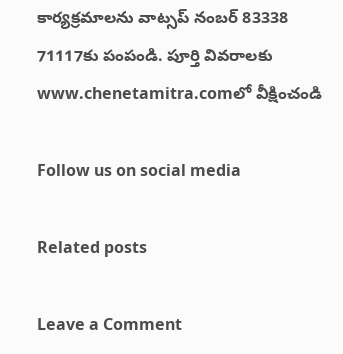కార్యక్రమాలను వాట్సప్‌ నంబర్‌ 83338 71117కు పంపండి. పూర్తి వివరాలకు www.chenetamitra.comలో వీక్షించండి

Follow us on social media

Related posts

Leave a Comment